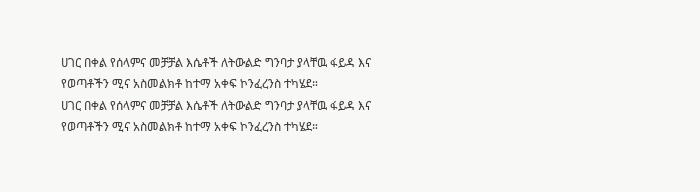ሀገር በቀል የሰላምና መቻቻል እሴቶች ለትውልድ ግንባታ ያላቸዉ ፋይዳ እና የወጣቶችን ሚና አስመልክቶ ከተማ አቀፍ ኮንፈረንስ ተካሄደ።
ሀገር በቀል የሰላምና መቻቻል እሴቶች ለትውልድ ግንባታ ያላቸዉ ፋይዳ እና የወጣቶችን ሚና አስመልክቶ ከተማ አቀፍ ኮንፈረንስ ተካሄደ።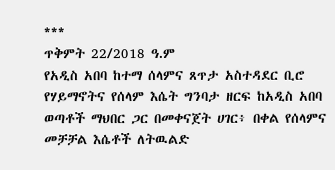***
ጥቅምት 22/2018 ዓ.ም
የአዲስ አበባ ከተማ ሰላምና ጸጥታ አስተዳደር ቢሮ የሃይማኖትና የሰላም እሴት ግንባታ ዘርፍ ከአዲስ አበባ ወጣቶች ማህበር ጋር በመቀናጀት ሀገር፥ በቀል የሰላምና መቻቻል እሴቶች ለትዉልድ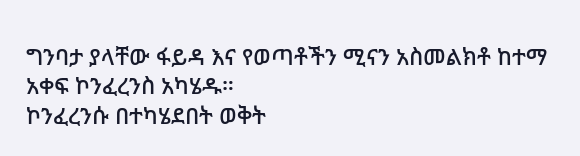ግንባታ ያላቸው ፋይዳ እና የወጣቶችን ሚናን አስመልክቶ ከተማ አቀፍ ኮንፈረንስ አካሄዱ።
ኮንፈረንሱ በተካሄደበት ወቅት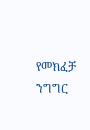የመክፈቻ ንግግር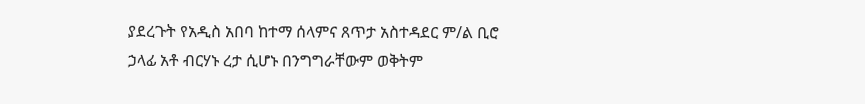ያደረጉት የአዲስ አበባ ከተማ ሰላምና ጸጥታ አስተዳደር ም/ል ቢሮ ኃላፊ አቶ ብርሃኑ ረታ ሲሆኑ በንግግራቸውም ወቅትም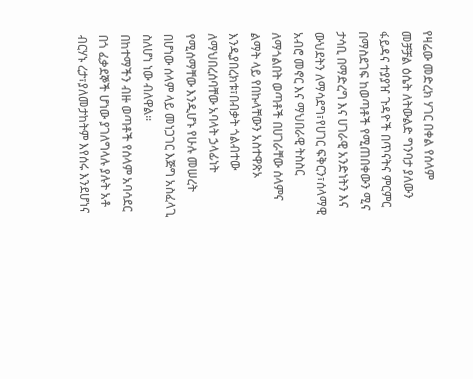የዛሬው መድረክ ሃገር በቀል የሰላም መቻቻል ዕሴት ለትውልድ ግንባታ ያለውን ፋይዳና ተያያዠ ጉዳዮች በጥናትና ምርምር በማስደገፍ ከወጣቶች የሚጠበቀውን ሚና ታሳቢ በማድረግ እና ሀገራዊ አንድነትን እና ውህደትን ለማሳደግ፣የሀገር ፍቅርን፣ሰላማዊ አብሮ መኖር እና ማህበራዊ ትስስር ለማጎልበት ወጣቶች በሀገራቸው ሰላምና ልማት ላይ የበኩላቸውን አስተዋጽኦ እንዲያበረክቱ፣በብቃት ጎልብተው ለማህበረሰባቸው አባላት ኃላፊነት የሚሰማቸው እንዲሆኑ የሁሉ መሠረት በሆነው ሰላም ላይ መነጋገር እጅግ አስፈላጊ ስለሆነ ነው ብለዋል።
በከተማችን ብዙ ወጣቶች የሰላም አባሳደር በጎ ፈቃደኞች ሆነው ያገለግላሉ ያሉት አቶ ብርሃኑ ረታ፣ያለመታከትም እየሰሩ እንደሆነና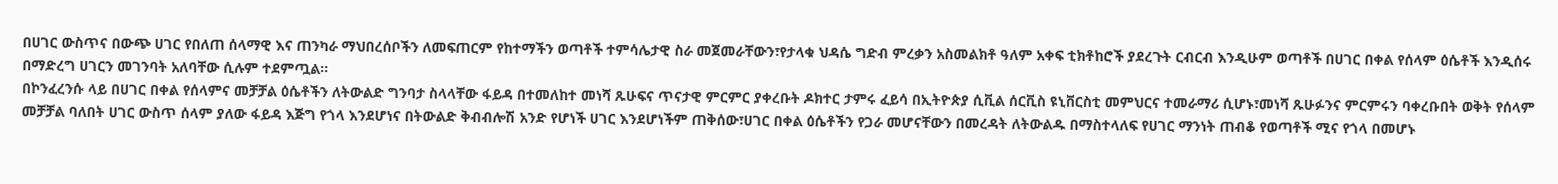በሀገር ውስጥና በውጭ ሀገር የበለጠ ሰላማዊ እና ጠንካራ ማህበረሰቦችን ለመፍጠርም የከተማችን ወጣቶች ተምሳሌታዊ ስራ መጀመራቸውን፣የታላቁ ህዳሴ ግድብ ምረቃን አስመልክቶ ዓለም አቀፍ ቲክቶከሮች ያደረጉት ርብርብ እንዲሁም ወጣቶች በሀገር በቀል የሰላም ዕሴቶች እንዲሰሩ በማድረግ ሀገርን መገንባት አለባቸው ሲሉም ተደምጧል።
በኮንፈረንሱ ላይ በሀገር በቀል የሰላምና መቻቻል ዕሴቶችን ለትውልድ ግንባታ ስላላቸው ፋይዳ በተመለከተ መነሻ ጹሁፍና ጥናታዊ ምርምር ያቀረቡት ዶክተር ታምሩ ፈይሳ በኢትዮጵያ ሲቪል ሰርቪስ ዩኒቨርስቲ መምህርና ተመራማሪ ሲሆኑ፣መነሻ ጹሁፉንና ምርምሩን ባቀረቡበት ወቅት የሰላም መቻቻል ባለበት ሀገር ውስጥ ሰላም ያለው ፋይዳ እጅግ የጎላ እንደሆነና በትውልድ ቅብብሎሽ አንድ የሆነች ሀገር እንደሆነችም ጠቅሰው፣ሀገር በቀል ዕሴቶችን የጋራ መሆናቸውን በመረዳት ለትውልዱ በማስተላለፍ የሀገር ማንነት ጠብቆ የወጣቶች ሚና የጎላ በመሆኑ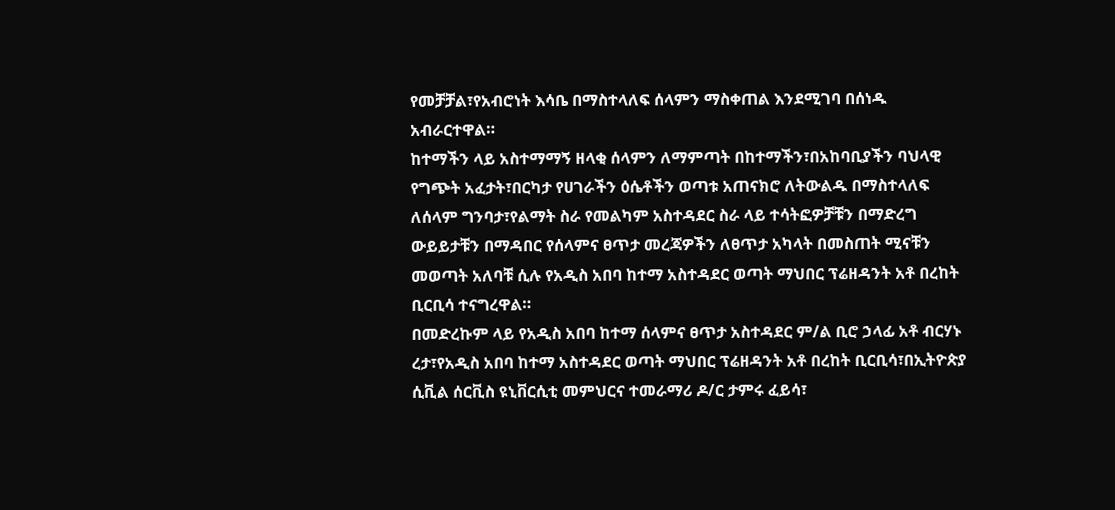የመቻቻል፣የአብሮነት እሳቤ በማስተላለፍ ሰላምን ማስቀጠል እንደሚገባ በሰነዱ አብራርተዋል።
ከተማችን ላይ አስተማማኝ ዘላቂ ሰላምን ለማምጣት በከተማችን፣በአከባቢያችን ባህላዊ የግጭት አፈታት፣በርካታ የሀገራችን ዕሴቶችን ወጣቱ አጠናክሮ ለትውልዱ በማስተላለፍ ለሰላም ግንባታ፣የልማት ስራ የመልካም አስተዳደር ስራ ላይ ተሳትፎዎቻቹን በማድረግ ውይይታቹን በማዳበር የሰላምና ፀጥታ መረጃዎችን ለፀጥታ አካላት በመስጠት ሚናቹን መወጣት አለባቹ ሲሉ የአዲስ አበባ ከተማ አስተዳደር ወጣት ማህበር ፕሬዘዳንት አቶ በረከት ቢርቢሳ ተናግረዋል።
በመድረኩም ላይ የአዲስ አበባ ከተማ ሰላምና ፀጥታ አስተዳደር ም/ል ቢሮ ኃላፊ አቶ ብርሃኑ ረታ፣የአዲስ አበባ ከተማ አስተዳደር ወጣት ማህበር ፕሬዘዳንት አቶ በረከት ቢርቢሳ፣በኢትዮጵያ ሲቪል ሰርቪስ ዩኒቨርሲቲ መምህርና ተመራማሪ ዶ/ር ታምሩ ፈይሳ፣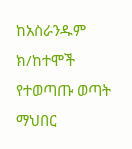ከአስራንዱም ክ/ከተሞች የተወጣጡ ወጣት ማህበር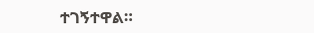ተገኝተዋል።